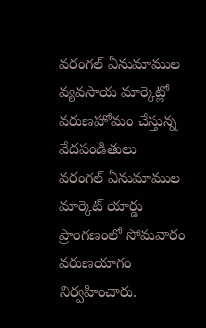వరంగల్ ఏనుమాముల వ్యవసాయ మార్కెట్లో వరుణహోమం చేస్తున్న వేదపండితులు
వరంగల్ ఏనుమాముల మార్కెట్ యార్డు ప్రాంగణంలో సోమవారం వరుణయాగం నిర్వహించారు.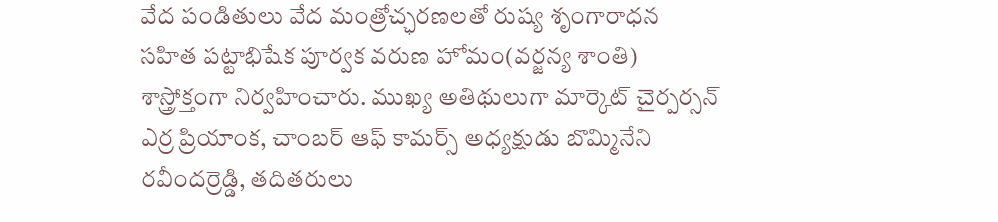వేద పండితులు వేద మంత్రోచ్ఛరణలతో రుష్య శృంగారాధన సహిత పట్టాభిషేక పూర్వక వరుణ హోమం(వర్జన్య శాంతి) శాస్త్రోక్తంగా నిర్వహించారు. ముఖ్య అతిథులుగా మార్కెట్ చైర్పర్సన్ ఎర్ర ప్రియాంక, చాంబర్ ఆఫ్ కామర్స్ అధ్యక్షుడు బొమ్మినేని రవీందర్రెడ్డి, తదితరులు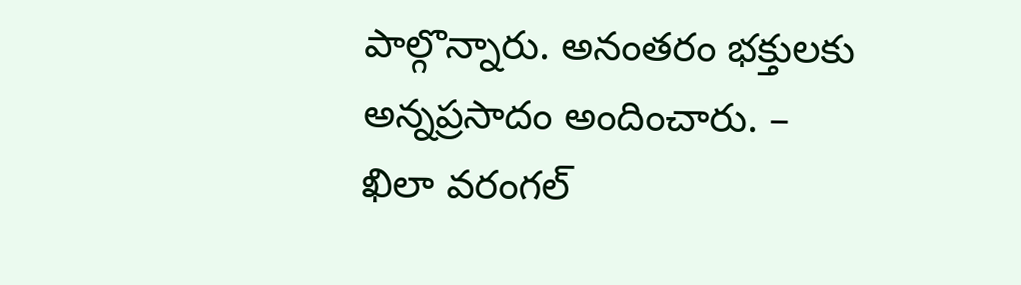పాల్గొన్నారు. అనంతరం భక్తులకు అన్నప్రసాదం అందించారు. – ఖిలా వరంగల్